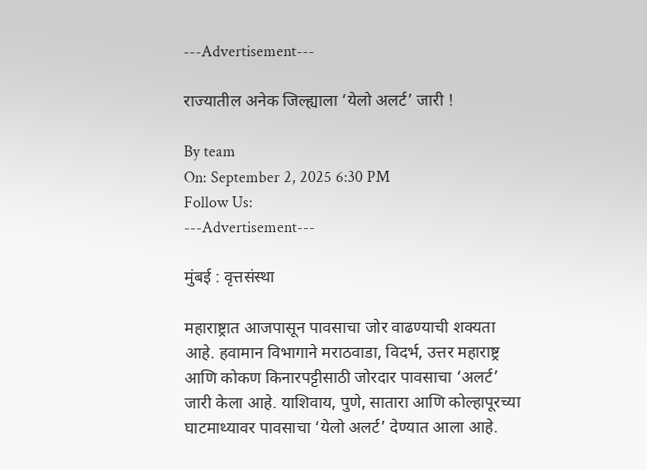---Advertisement---

राज्यातील अनेक जिल्ह्याला ‘येलो अलर्ट’ जारी !

By team
On: September 2, 2025 6:30 PM
Follow Us:
---Advertisement---

मुंबई : वृत्तसंस्था

महाराष्ट्रात आजपासून पावसाचा जोर वाढण्याची शक्यता आहे. हवामान विभागाने मराठवाडा, विदर्भ, उत्तर महाराष्ट्र आणि कोकण किनारपट्टीसाठी जोरदार पावसाचा ‘अलर्ट’ जारी केला आहे. याशिवाय, पुणे, सातारा आणि कोल्हापूरच्या घाटमाथ्यावर पावसाचा ‘येलो अलर्ट’ देण्यात आला आहे.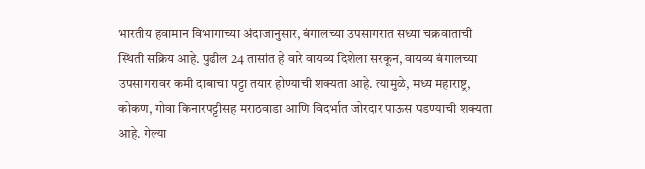भारतीय हवामान विभागाच्या अंदाजानुसार, बंगालच्या उपसागरात सध्या चक्रवाताची स्थिती सक्रिय आहे. पुढील 24 तासांत हे वारे वायव्य दिशेला सरकून, वायव्य बंगालच्या उपसागरावर कमी दाबाचा पट्टा तयार होण्याची शक्यता आहे. त्यामुळे, मध्य महाराष्ट्र, कोकण, गोवा किनारपट्टीसह मराठवाडा आणि विदर्भात जोरदार पाऊस पडण्याची शक्यता आहे. गेल्या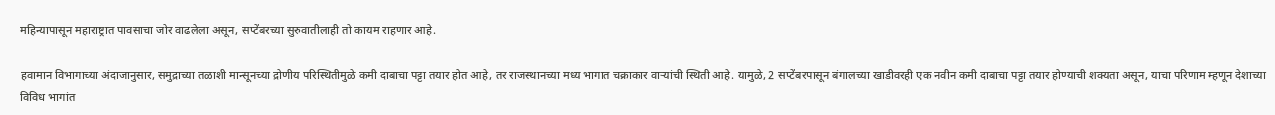महिन्यापासून महाराष्ट्रात पावसाचा जोर वाढलेला असून, सप्टेंबरच्या सुरुवातीलाही तो कायम राहणार आहे.

हवामान विभागाच्या अंदाजानुसार, समुद्राच्या तळाशी मान्सूनच्या द्रोणीय परिस्थितीमुळे कमी दाबाचा पट्टा तयार होत आहे, तर राजस्थानच्या मध्य भागात चक्राकार वाऱ्यांची स्थिती आहे. यामुळे, 2 सप्टेंबरपासून बंगालच्या खाडीवरही एक नवीन कमी दाबाचा पट्टा तयार होण्याची शक्यता असून, याचा परिणाम म्हणून देशाच्या विविध भागांत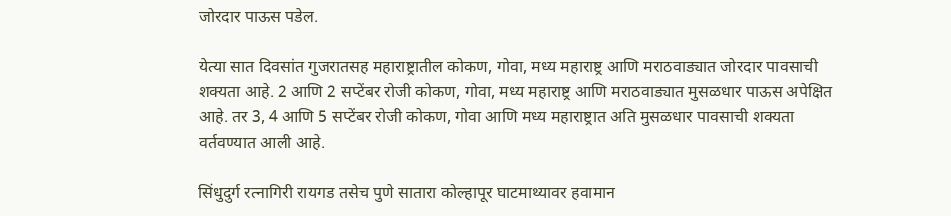जोरदार पाऊस पडेल.

येत्या सात दिवसांत गुजरातसह महाराष्ट्रातील कोकण, गोवा, मध्य महाराष्ट्र आणि मराठवाड्यात जोरदार पावसाची शक्यता आहे. 2 आणि 2 सप्टेंबर रोजी कोकण, गोवा, मध्य महाराष्ट्र आणि मराठवाड्यात मुसळधार पाऊस अपेक्षित आहे. तर 3, 4 आणि 5 सप्टेंबर रोजी कोकण, गोवा आणि मध्य महाराष्ट्रात अति मुसळधार पावसाची शक्यता वर्तवण्यात आली आहे.

सिंधुदुर्ग रत्नागिरी रायगड तसेच पुणे सातारा कोल्हापूर घाटमाथ्यावर हवामान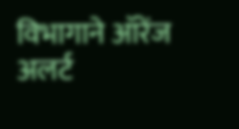विभागाने ऑरेंज अलर्ट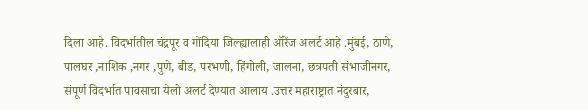दिला आहे. विदर्भातील चंद्रपूर व गोंदिया जिल्ह्यालाही ऑरेंज अलर्ट आहे .मुंबई, ठाणे, पालघर ,नाशिक ,नगर ,पुणे, बीड, परभणी, हिंगोली, जालना, छत्रपती संभाजीनगर, संपूर्ण विदर्भात पावसाचा येलो अलर्ट देण्यात आलाय .उत्तर महाराष्ट्रात नंदुरबार,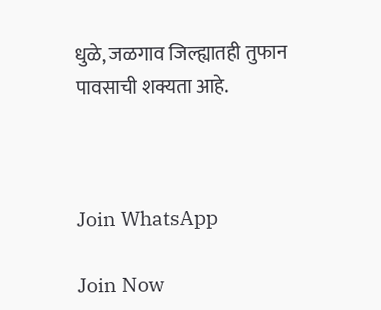धुळे, जळगाव जिल्ह्यातही तुफान पावसाची शक्यता आहे.



Join WhatsApp

Join Now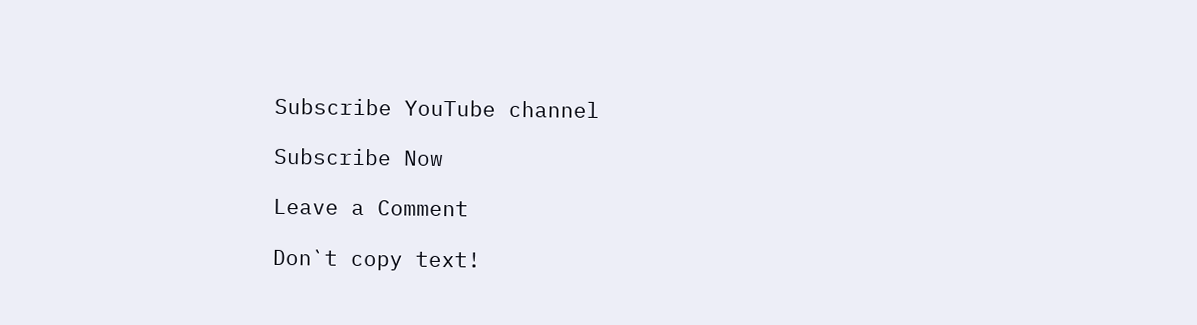Subscribe YouTube channel

Subscribe Now

Leave a Comment

Don`t copy text!